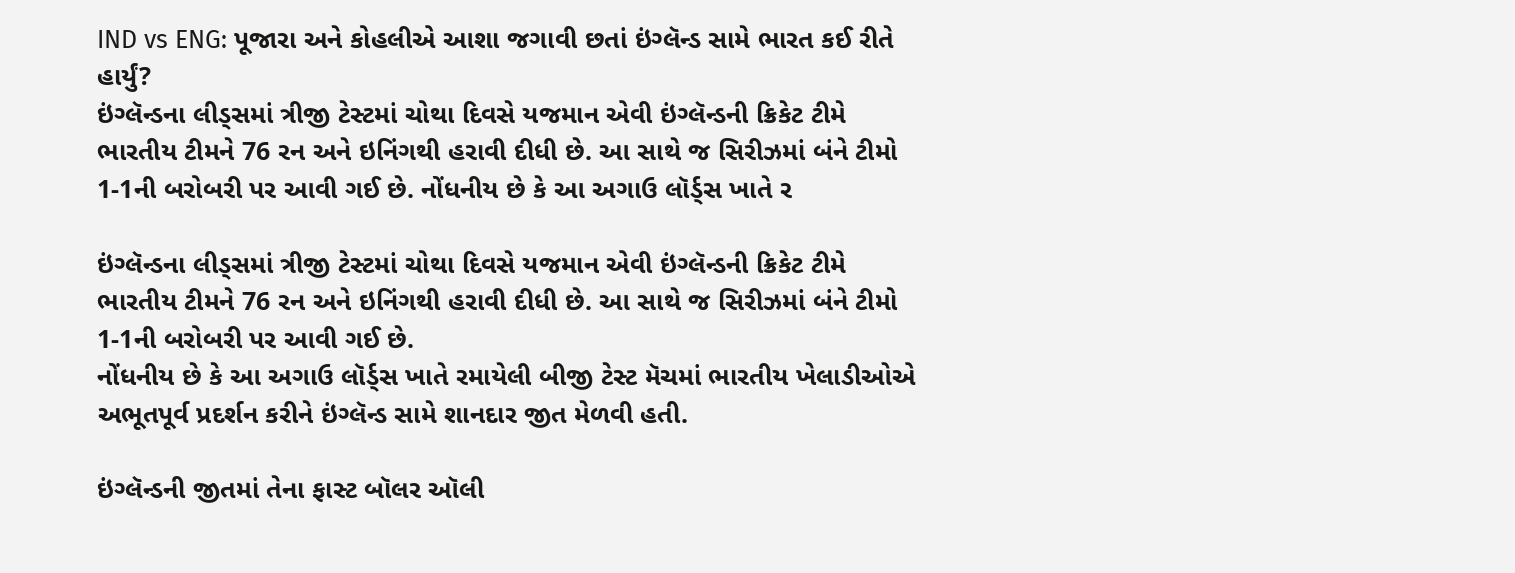IND vs ENG: પૂજારા અને કોહલીએ આશા જગાવી છતાં ઇંગ્લૅન્ડ સામે ભારત કઈ રીતે હાર્યું?
ઇંગ્લૅન્ડના લીડ્સમાં ત્રીજી ટેસ્ટમાં ચોથા દિવસે યજમાન એવી ઇંગ્લૅન્ડની ક્રિકેટ ટીમે ભારતીય ટીમને 76 રન અને ઇનિંગથી હરાવી દીધી છે. આ સાથે જ સિરીઝમાં બંને ટીમો 1-1ની બરોબરી પર આવી ગઈ છે. નોંધનીય છે કે આ અગાઉ લૉર્ડ્સ ખાતે ર

ઇંગ્લૅન્ડના લીડ્સમાં ત્રીજી ટેસ્ટમાં ચોથા દિવસે યજમાન એવી ઇંગ્લૅન્ડની ક્રિકેટ ટીમે ભારતીય ટીમને 76 રન અને ઇનિંગથી હરાવી દીધી છે. આ સાથે જ સિરીઝમાં બંને ટીમો 1-1ની બરોબરી પર આવી ગઈ છે.
નોંધનીય છે કે આ અગાઉ લૉર્ડ્સ ખાતે રમાયેલી બીજી ટેસ્ટ મૅચમાં ભારતીય ખેલાડીઓએ અભૂતપૂર્વ પ્રદર્શન કરીને ઇંગ્લૅન્ડ સામે શાનદાર જીત મેળવી હતી.

ઇંગ્લૅન્ડની જીતમાં તેના ફાસ્ટ બૉલર ઑલી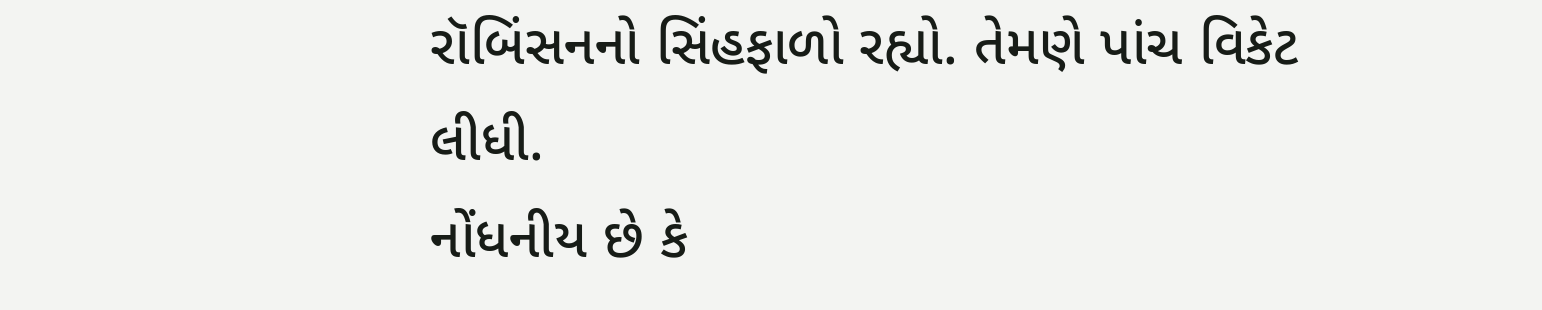રૉબિંસનનો સિંહફાળો રહ્યો. તેમણે પાંચ વિકેટ લીધી.
નોંધનીય છે કે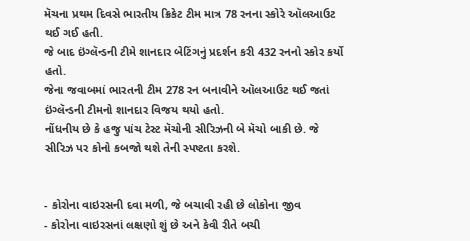મૅચના પ્રથમ દિવસે ભારતીય ક્રિકેટ ટીમ માત્ર 78 રનના સ્કોરે ઑલઆઉટ થઈ ગઈ હતી.
જે બાદ ઇંગ્લૅન્ડની ટીમે શાનદાર બેટિંગનું પ્રદર્શન કરી 432 રનનો સ્કોર કર્યો હતો.
જેના જવાબમાં ભારતની ટીમ 278 રન બનાવીને ઑલઆઉટ થઈ જતાં ઇંગ્લૅન્ડની ટીમનો શાનદાર વિજય થયો હતો.
નોંધનીય છે કે હજુ પાંચ ટેસ્ટ મૅચોની સીરિઝની બે મૅચો બાકી છે. જે સીરિઝ પર કોનો કબજો થશે તેની સ્પષ્ટતા કરશે.


- કોરોના વાઇરસની દવા મળી, જે બચાવી રહી છે લોકોના જીવ
- કોરોના વાઇરસનાં લક્ષણો શું છે અને કેવી રીતે બચી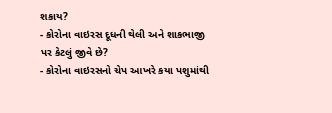શકાય?
- કોરોના વાઇરસ દૂધની થેલી અને શાકભાજી પર કેટલું જીવે છે?
- કોરોના વાઇરસનો ચેપ આખરે કયા પશુમાંથી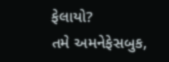ફેલાયો?
તમે અમનેફેસબુક,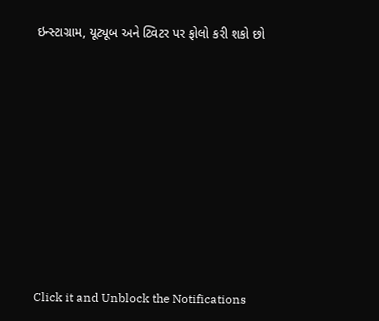ઇન્સ્ટાગ્રામ, યૂટ્યૂબ અને ટ્વિટર પર ફોલો કરી શકો છો












Click it and Unblock the Notifications